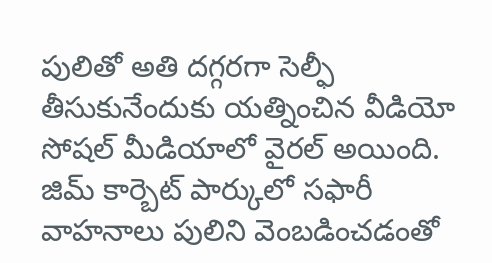పులితో అతి దగ్గరగా సెల్ఫీ తీసుకునేందుకు యత్నించిన వీడియో సోషల్ మీడియాలో వైరల్ అయింది. జిమ్ కార్బెట్ పార్కులో సఫారీ వాహనాలు పులిని వెంబడించడంతో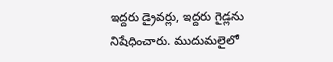ఇద్దరు డ్రైవర్లు, ఇద్దరు గైడ్లను నిషేధించారు. ముదుమలైలో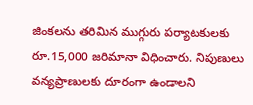జింకలను తరిమిన ముగ్గురు పర్యాటకులకు రూ.15,000 జరిమానా విధించారు. నిపుణులు వన్యప్రాణులకు దూరంగా ఉండాలని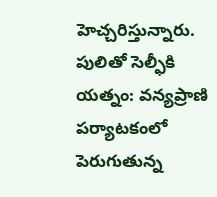హెచ్చరిస్తున్నారు.
పులితో సెల్ఫీకి యత్నం: వన్యప్రాణి పర్యాటకంలో పెరుగుతున్న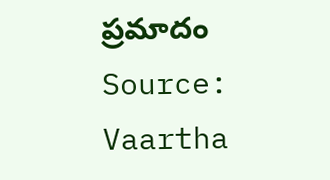ప్రమాదం
Source: Vaartha